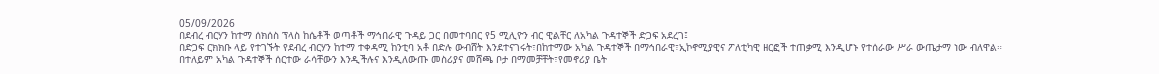05/09/2026
በደብረ ብርሃን ከተማ ሰክሰስ ፕላስ ከሴቶች ወጣቶች ማኅበራዊ ጉዳይ ጋር በመተባበር የ5 ሚሊዮን ብር ዊልቸር ለአካል ጉዳተኞች ድጋፍ አደረገ፤
በድጋፍ ርክክቡ ላይ የተገኙት የደብረ ብርሃን ከተማ ተቀዳሚ ከንቲባ አቶ በድሉ ውብሸት እንደተናገሩት፣በከተማው አካል ጉዳተኞች በማኅበራዊ፣ኢኮኖሚያዊና ፖለቲካዊ ዘርፎች ተጠቃሚ እንዲሆኑ የተሰራው ሥራ ውጤታማ ነው ብለዋል።
በተለይም አካል ጉዳተኞች ሰርተው ራሳቸውን እንዲችሉና እንዲለውጡ መስሪያና መሸጫ ቦታ በማመቻቸት፣የመኖሪያ ቤት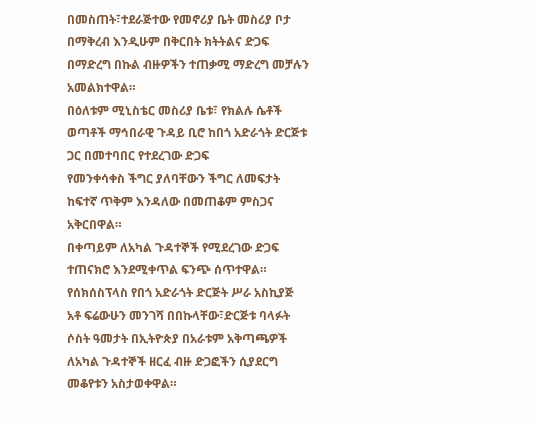በመስጠት፣ተደራጅተው የመኖሪያ ቤት መስሪያ ቦታ በማቅረብ እንዲሁም በቅርበት ክትትልና ድጋፍ በማድረግ በኩል ብዙዎችን ተጠቃሚ ማድረግ መቻሉን አመልክተዋል።
በዕለቱም ሚኒስቴር መስሪያ ቤቱ፣ የክልሉ ሴቶች ወጣቶች ማኅበራዊ ጉዳይ ቢሮ ከበጎ አድራጎት ድርጅቱ ጋር በመተባበር የተደረገው ድጋፍ
የመንቀሳቀስ ችግር ያለባቸውን ችግር ለመፍታት ከፍተኛ ጥቅም እንዳለው በመጠቆም ምስጋና አቅርበዋል።
በቀጣይም ለአካል ጉዳተኞች የሚደረገው ድጋፍ ተጠናክሮ እንደሚቀጥል ፍንጭ ሰጥተዋል።
የሰክሰስፕላስ የበጎ አድራጎት ድርጅት ሥራ አስኪያጅ አቶ ፍሬውሁን መንገሻ በበኩላቸው፣ድርጅቱ ባላፉት ሶስት ዓመታት በኢትዮጵያ በአራቱም አቅጣጫዎች ለአካል ጉዳተኞች ዘርፈ ብዙ ድጋፎችን ሲያደርግ መቆየቱን አስታወቀዋል።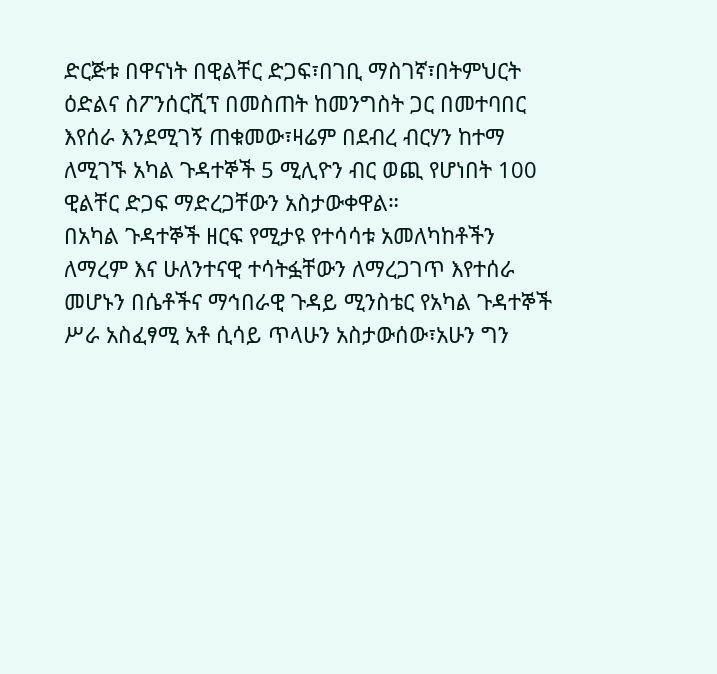ድርጅቱ በዋናነት በዊልቸር ድጋፍ፣በገቢ ማስገኛ፣በትምህርት ዕድልና ስፖንሰርሺፕ በመስጠት ከመንግስት ጋር በመተባበር እየሰራ እንደሚገኝ ጠቁመው፣ዛሬም በደብረ ብርሃን ከተማ ለሚገኙ አካል ጉዳተኞች 5 ሚሊዮን ብር ወጪ የሆነበት 100 ዊልቸር ድጋፍ ማድረጋቸውን አስታውቀዋል።
በአካል ጉዳተኞች ዘርፍ የሚታዩ የተሳሳቱ አመለካከቶችን ለማረም እና ሁለንተናዊ ተሳትፏቸውን ለማረጋገጥ እየተሰራ መሆኑን በሴቶችና ማኅበራዊ ጉዳይ ሚንስቴር የአካል ጉዳተኞች ሥራ አስፈፃሚ አቶ ሲሳይ ጥላሁን አስታውሰው፣አሁን ግን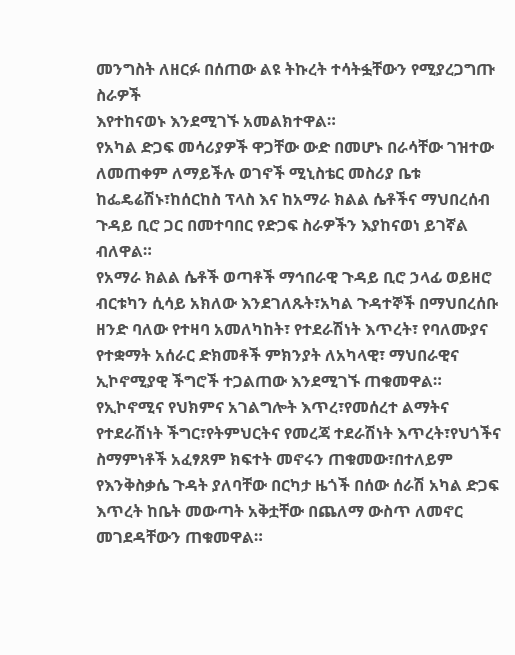መንግስት ለዘርፉ በሰጠው ልዩ ትኩረት ተሳትፏቸውን የሚያረጋግጡ ስራዎች
እየተከናወኑ እንደሚገኙ አመልክተዋል።
የአካል ድጋፍ መሳሪያዎች ዋጋቸው ውድ በመሆኑ በራሳቸው ገዝተው ለመጠቀም ለማይችሉ ወገኖች ሚኒስቴር መስሪያ ቤቱ ከፌዴሬሽኑ፣ከሰርከስ ፕላስ እና ከአማራ ክልል ሴቶችና ማህበረሰብ ጉዳይ ቢሮ ጋር በመተባበር የድጋፍ ስራዎችን እያከናወነ ይገኛል ብለዋል።
የአማራ ክልል ሴቶች ወጣቶች ማኅበራዊ ጉዳይ ቢሮ ኃላፊ ወይዘሮ ብርቱካን ሲሳይ አክለው እንደገለጹት፣አካል ጉዳተኞች በማህበረሰቡ ዘንድ ባለው የተዛባ አመለካከት፣ የተደራሽነት እጥረት፣ የባለሙያና የተቋማት አሰራር ድክመቶች ምክንያት ለአካላዊ፣ ማህበራዊና ኢኮኖሚያዊ ችግሮች ተጋልጠው እንደሚገኙ ጠቁመዋል።
የኢኮኖሚና የህክምና አገልግሎት እጥረ፣የመሰረተ ልማትና የተደራሽነት ችግር፣የትምህርትና የመረጃ ተደራሽነት እጥረት፣የህጎችና ስማምነቶች አፈፃጸም ክፍተት መኖሩን ጠቁመው፣በተለይም የእንቅስቃሴ ጉዳት ያለባቸው በርካታ ዜጎች በሰው ሰራሽ አካል ድጋፍ እጥረት ከቤት መውጣት አቅቷቸው በጨለማ ውስጥ ለመኖር መገደዳቸውን ጠቁመዋል።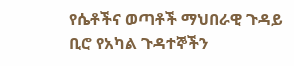የሴቶችና ወጣቶች ማህበራዊ ጉዳይ ቢሮ የአካል ጉዳተኞችን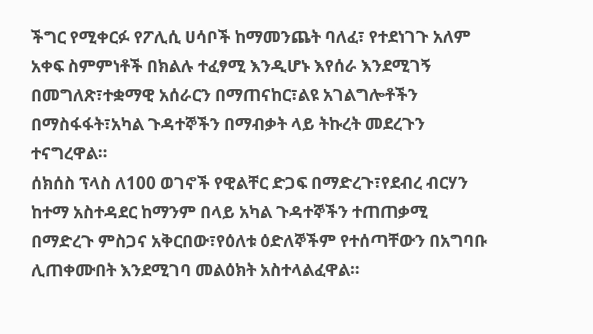ችግር የሚቀርፉ የፖሊሲ ሀሳቦች ከማመንጨት ባለፈ፣ የተደነገጉ አለም አቀፍ ስምምነቶች በክልሉ ተፈፃሚ እንዲሆኑ እየሰራ እንደሚገኝ በመግለጽ፣ተቋማዊ አሰራርን በማጠናከር፣ልዩ አገልግሎቶችን በማስፋፋት፣አካል ጉዳተኞችን በማብቃት ላይ ትኩረት መደረጉን ተናግረዋል።
ሰክሰስ ፕላስ ለ100 ወገኖች የዊልቸር ድጋፍ በማድረጉ፣የደብረ ብርሃን ከተማ አስተዳደር ከማንም በላይ አካል ጉዳተኞችን ተጠጠቃሚ በማድረጉ ምስጋና አቅርበው፣የዕለቱ ዕድለኞችም የተሰጣቸውን በአግባቡ ሊጠቀሙበት እንደሚገባ መልዕክት አስተላልፈዋል።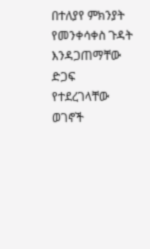በተለያየ ምክንያት የመንቀሳቀስ ጉዳት እንዳጋጠማቸው ድጋፍ የተደረገላቸው ወገኖች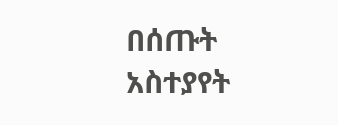በሰጡት አስተያየት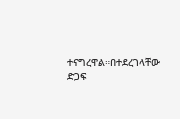ተናግረዋል።በተደረገላቸው ድጋፍ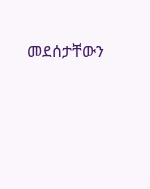መደሰታቸውን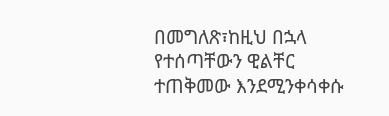በመግለጽ፣ከዚህ በኋላ የተሰጣቸውን ዊልቸር ተጠቅመው እንደሚንቀሳቀሱ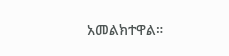አመልክተዋል።